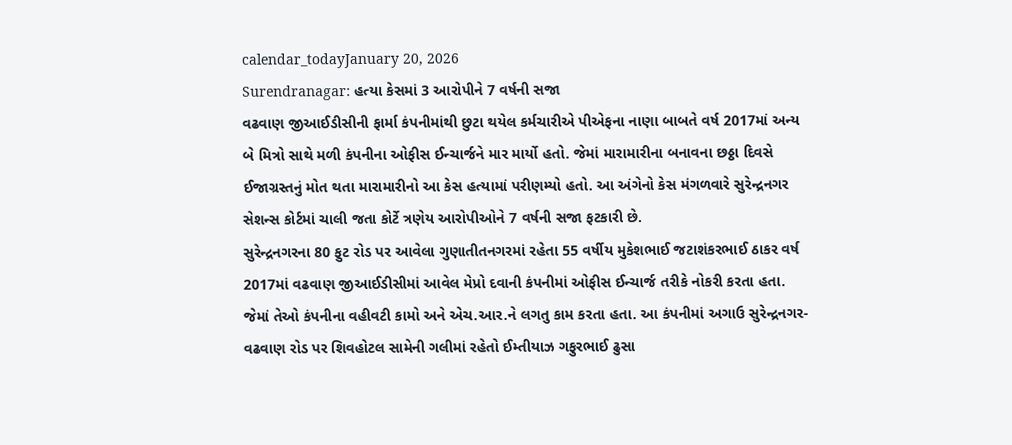calendar_todayJanuary 20, 2026
Surendranagar: હત્યા કેસમાં 3 આરોપીને 7 વર્ષની સજા
વઢવાણ જીઆઈડીસીની ફાર્મા કંપનીમાંથી છુટા થયેલ કર્મચારીએ પીએફના નાણા બાબતે વર્ષ 2017માં અન્ય બે મિત્રો સાથે મળી કંપનીના ઓફીસ ઈન્ચાર્જને માર માર્યો હતો. જેમાં મારામારીના બનાવના છઠ્ઠા દિવસે ઈજાગ્રસ્તનું મોત થતા મારામારીનો આ કેસ હત્યામાં પરીણમ્યો હતો. આ અંગેનો કેસ મંગળવારે સુરેન્દ્રનગર સેશન્સ કોર્ટમાં ચાલી જતા કોર્ટે ત્રણેય આરોપીઓને 7 વર્ષની સજા ફટકારી છે.
સુરેન્દ્રનગરના 80 ફુટ રોડ પર આવેલા ગુણાતીતનગરમાં રહેતા 55 વર્ષીય મુકેશભાઈ જટાશંકરભાઈ ઠાકર વર્ષ 2017માં વઢવાણ જીઆઈડીસીમાં આવેલ મેપ્રો દવાની કંપનીમાં ઓફીસ ઈન્ચાર્જ તરીકે નોકરી કરતા હતા. જેમાં તેઓ કંપનીના વહીવટી કામો અને એચ.આર.ને લગતુ કામ કરતા હતા. આ કંપનીમાં અગાઉ સુરેન્દ્રનગર-વઢવાણ રોડ પર શિવહોટલ સામેની ગલીમાં રહેતો ઈમ્તીયાઝ ગફુરભાઈ ઢુસા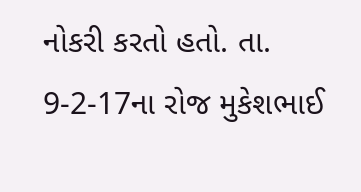નોકરી કરતો હતો. તા. 9-2-17ના રોજ મુકેશભાઈ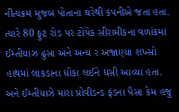નીત્યક્રમ મુજબ પોતાના ઘરેથી કંપનીએ જતા હતા. ત્યારે 80 ફુટ રોડ પર ટોપેક સીરામીકના વળાંકમાં ઈમ્તીયાઝ ઢુસા અને અન્ય ર અજાણ્યા શખ્સો હાથમાં લાકડાના ધોકા લઈને ધસી આવ્યા હતા. અને ઈમ્તીયાઝે મારા પ્રોવીડન્ડ ફંડના પૈસા કેમ હજુ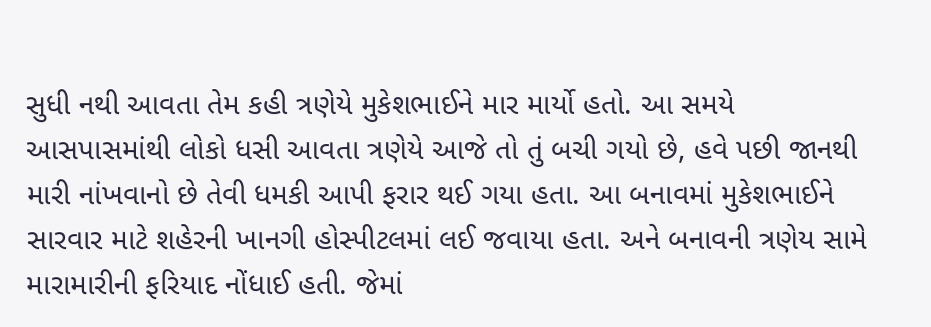સુધી નથી આવતા તેમ કહી ત્રણેયે મુકેશભાઈને માર માર્યો હતો. આ સમયે આસપાસમાંથી લોકો ધસી આવતા ત્રણેયે આજે તો તું બચી ગયો છે, હવે પછી જાનથી મારી નાંખવાનો છે તેવી ધમકી આપી ફરાર થઈ ગયા હતા. આ બનાવમાં મુકેશભાઈને સારવાર માટે શહેરની ખાનગી હોસ્પીટલમાં લઈ જવાયા હતા. અને બનાવની ત્રણેય સામે મારામારીની ફરિયાદ નોંધાઈ હતી. જેમાં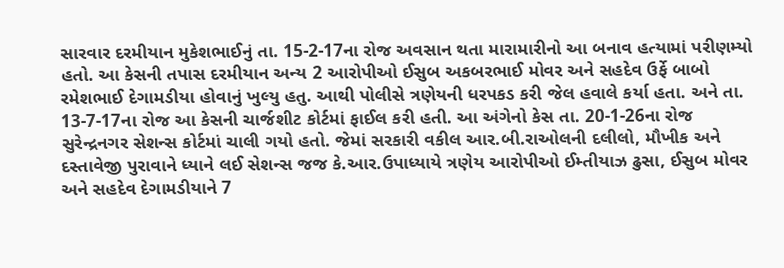સારવાર દરમીયાન મુકેશભાઈનું તા. 15-2-17ના રોજ અવસાન થતા મારામારીનો આ બનાવ હત્યામાં પરીણમ્યો હતો. આ કેસની તપાસ દરમીયાન અન્ય 2 આરોપીઓ ઈસુબ અકબરભાઈ મોવર અને સહદેવ ઉર્ફે બાબો રમેશભાઈ દેગામડીયા હોવાનું ખુલ્યુ હતુ. આથી પોલીસે ત્રણેયની ધરપકડ કરી જેલ હવાલે કર્યા હતા. અને તા. 13-7-17ના રોજ આ કેસની ચાર્જશીટ કોર્ટમાં ફાઈલ કરી હતી. આ અંગેનો કેસ તા. 20-1-26ના રોજ સુરેન્દ્રનગર સેશન્સ કોર્ટમાં ચાલી ગયો હતો. જેમાં સરકારી વકીલ આર.બી.રાઓલની દલીલો, મૌખીક અને દસ્તાવેજી પુરાવાને ધ્યાને લઈ સેશન્સ જજ કે.આર.ઉપાધ્યાયે ત્રણેય આરોપીઓ ઈમ્તીયાઝ ઢુસા, ઈસુબ મોવર અને સહદેવ દેગામડીયાને 7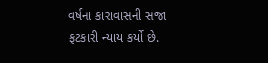વર્ષના કારાવાસની સજા ફટકારી ન્યાય કર્યો છે.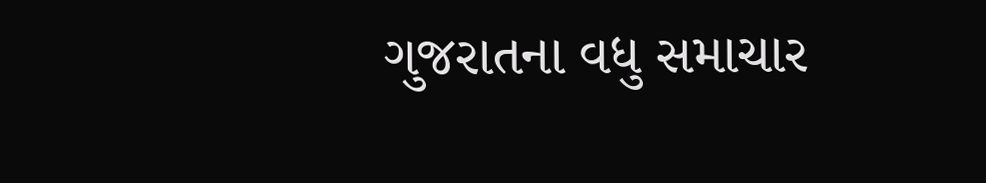ગુજરાતના વધુ સમાચાર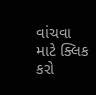વાંચવા માટે ક્લિક કરો